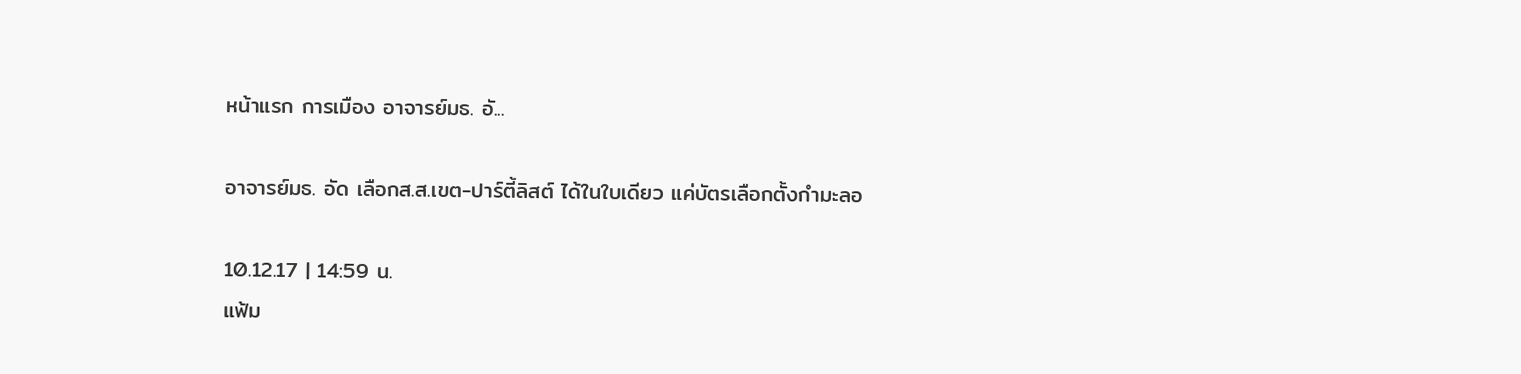หน้าแรก การเมือง อาจารย์มธ. อั...

อาจารย์มธ. อัด เลือกส.ส.เขต-ปาร์ตี้ลิสต์ ได้ในใบเดียว แค่บัตรเลือกตั้งกำมะลอ

10.12.17 | 14:59 น.
แฟ้ม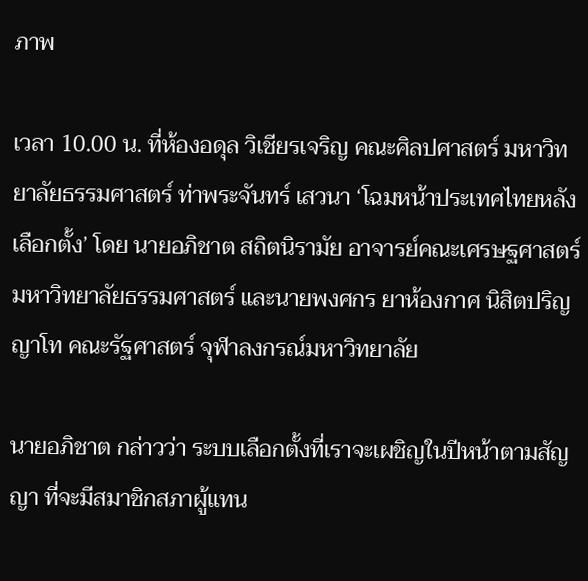ภาพ

เวลา 10.00 น. ที่ห้องอดุล วิเชียรเจริญ คณะศิลปศาสตร์ มหาวิทยาลัยธรรมศาสตร์ ท่าพระจันทร์ เสวนา ‘โฉมหน้าประเทศไทยหลังเลือกตั้ง’ โดย นายอภิชาต สถิตนิรามัย อาจารย์คณะเศรษฐศาสตร์ มหาวิทยาลัยธรรมศาสตร์ และนายพงศกร ยาห้องกาศ นิสิตปริญญาโท คณะรัฐศาสตร์ จุฬาลงกรณ์มหาวิทยาลัย

นายอภิชาต กล่าวว่า ระบบเลือกตั้งที่เราจะเผชิญในปีหน้าตามสัญญา ที่จะมีสมาชิกสภาผู้แทน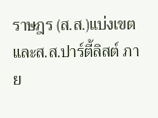ราษฎร (ส.ส.)แบ่งเขต และส.ส.ปาร์ตี้ลิสต์ ภาย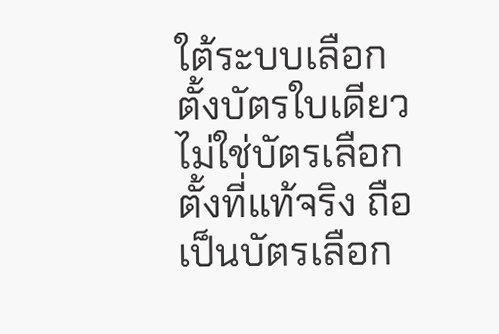ใต้ระบบเลือกตั้งบัตรใบเดียว ไม่ใช่บัตรเลือกตั้งที่แท้จริง ถือเป็นบัตรเลือก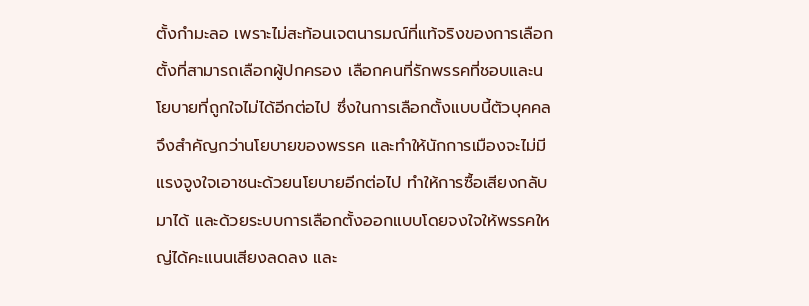ตั้งกำมะลอ เพราะไม่สะท้อนเจตนารมณ์ที่แท้จริงของการเลือกตั้งที่สามารถเลือกผู้ปกครอง เลือกคนที่รักพรรคที่ชอบและนโยบายที่ถูกใจไม่ได้อีกต่อไป ซึ่งในการเลือกตั้งแบบนี้ตัวบุคคลจึงสำคัญกว่านโยบายของพรรค และทำให้นักการเมืองจะไม่มีแรงจูงใจเอาชนะด้วยนโยบายอีกต่อไป ทำให้การซื้อเสียงกลับมาได้ และด้วยระบบการเลือกตั้งออกแบบโดยจงใจให้พรรคใหญ่ได้คะแนนเสียงลดลง และ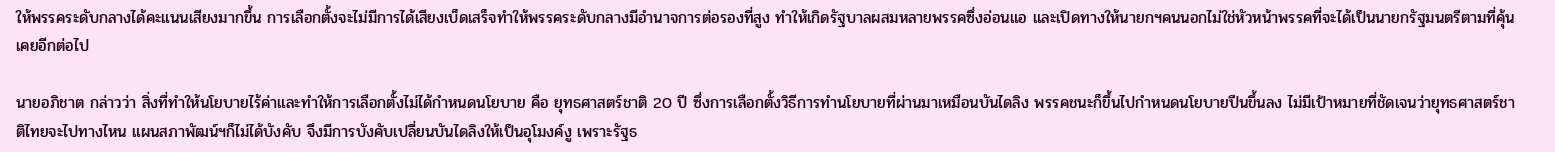ให้พรรคระดับกลางได้คะแนนเสียงมากขึ้น การเลือกตั้งจะไม่มีการได้เสียงเบ็ดเสร็จทำให้พรรคระดับกลางมีอำนาจการต่อรองที่สูง ทำให้เกิดรัฐบาลผสมหลายพรรคซึ่งอ่อนแอ และเปิดทางให้นายกฯคนนอกไม่ใช่หัวหน้าพรรคที่จะได้เป็นนายกรัฐมนตรีตามที่คุ้นเคยอีกต่อไป

นายอภิชาต กล่าวว่า สิ่งที่ทำให้นโยบายไร้ค่าและทำให้การเลือกตั้งไม่ได้กำหนดนโยบาย คือ ยุทธศาสตร์ชาติ 20 ปี ซึ่งการเลือกตั้งวิธีการทำนโยบายที่ผ่านมาเหมือนบันไดลิง พรรคชนะก็ขึ้นไปกำหนดนโยบายปีนขึ้นลง ไม่มีเป้าหมายที่ชัดเจนว่ายุทธศาสตร์ชาติไทยจะไปทางไหน แผนสภาพัฒน์ฯก็ไม่ได้บังคับ จึงมีการบังคับเปลี่ยนบันไดลิงให้เป็นอุโมงค์งู เพราะรัฐธ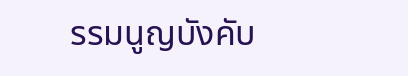รรมนูญบังคับ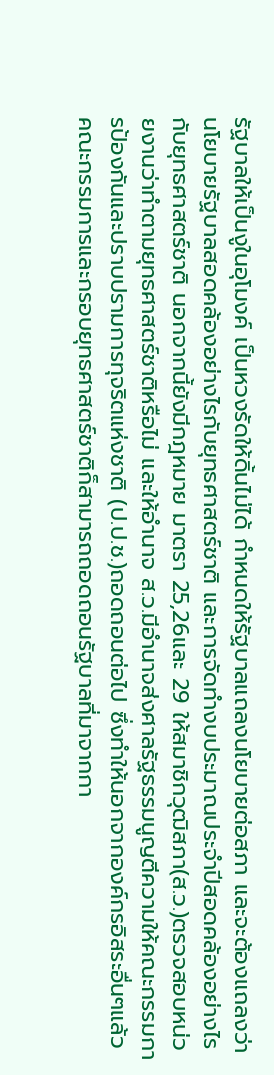รัฐบาลให้เป็นงูในอุโมงค์ เป็นหวงรัดให้ดิ้นไม่ได้ กำหนดให้รัฐบาลแถลงนโยบายต่อสภา และจะต้องแถลงว่านโยบายรัฐบาลสอดคล้องอย่างไรกับยุทธศาสตร์ชาติ และการจัดทำงบประมาณประจำปีสอดคล้องอย่างไรกับยุทธศาสตร์ชาติ นอกจากนี้ยังมีกฎหมาย มาตรา 25,26และ 29 ให้สมาชิกวุฒิสภา(ส.ว.)ตรวจสอบหน่วยงานว่าทำตามยุทธศาสตร์ชาติหรือไม่ และให้อำนาจ ส.ว.มีอำนาจส่งศาลรัฐธรรมนูญตีความให้คณะกรรมการป้องกันและปราบปรามการทุจริตแห่งชาติ (ป.ป.ช.)ถอดถอนต่อไป ซึ่งทำให้นอกจากองค์กรอิสระอื่นๆแล้ว คณะกรรมการและกรอบยุทธศาสตร์ชาติก็สามารถถอดถอนรัฐบาลที่มาจากกา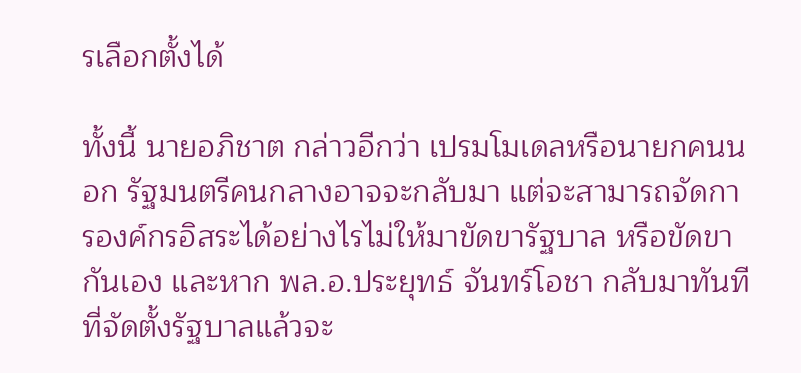รเลือกตั้งได้

ทั้งนี้ นายอภิชาต กล่าวอีกว่า เปรมโมเดลหรือนายกคนนอก รัฐมนตรีคนกลางอาจจะกลับมา แต่จะสามารถจัดการองค์กรอิสระได้อย่างไรไม่ให้มาขัดขารัฐบาล หรือขัดขากันเอง และหาก พล.อ.ประยุทธ์ จันทร์โอชา กลับมาทันทีที่จัดตั้งรัฐบาลแล้วจะ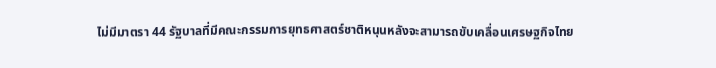ไม่มีมาตรา 44 รัฐบาลที่มีคณะกรรมการยุทธศาสตร์ชาติหนุนหลังจะสามารถขับเคลื่อนเศรษฐกิจไทย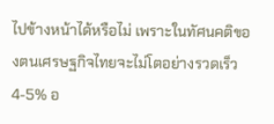ไปข้างหน้าได้หรือไม่ เพราะในทัศนคติของตนเศรษฐกิจไทยจะไม่โตอย่างรวดเร็ว 4-5% อ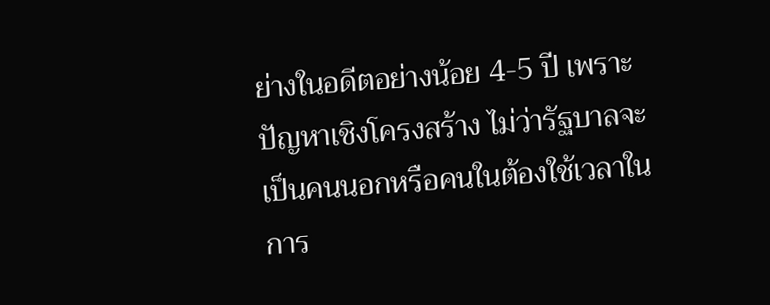ย่างในอดีตอย่างน้อย 4-5 ปี เพราะปัญหาเชิงโครงสร้าง ไม่ว่ารัฐบาลจะเป็นคนนอกหรือคนในต้องใช้เวลาในการ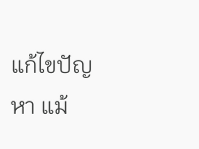แก้ไขปัญหา แม้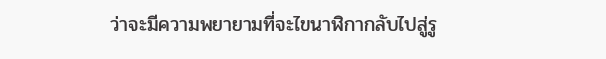ว่าจะมีความพยายามที่จะไขนาฬิกากลับไปสู่รู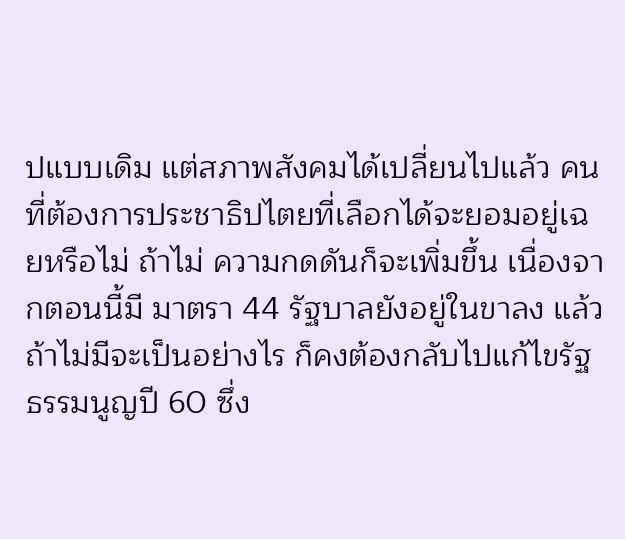ปแบบเดิม แต่สภาพสังคมได้เปลี่ยนไปแล้ว คนที่ต้องการประชาธิปไตยที่เลือกได้จะยอมอยู่เฉยหรือไม่ ถ้าไม่ ความกดดันก็จะเพิ่มขึ้น เนื่องจากตอนนี้มี มาตรา 44 รัฐบาลยังอยู่ในขาลง แล้วถ้าไม่มีจะเป็นอย่างไร ก็คงต้องกลับไปแก้ไขรัฐธรรมนูญปี 60 ซึ่ง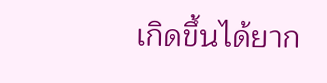เกิดขึ้นได้ยาก